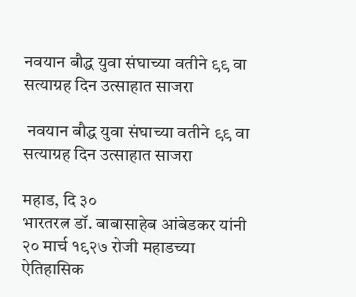नवयान बौद्ध युवा संघाच्या वतीने ९९ वा सत्याग्रह दिन उत्साहात साजरा

 नवयान बौद्ध युवा संघाच्या वतीने ९९ वा सत्याग्रह दिन उत्साहात साजरा

महाड, दि ३०
भारतरत्न डॉ. बाबासाहेब आंबेडकर यांनी २० मार्च १९२७ रोजी महाडच्या ऐतिहासिक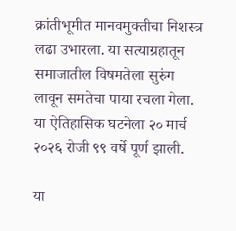क्रांतीभूमीत मानवमुक्तीचा निशस्त्र लढा उभारला. या सत्याग्रहातून समाजातील विषमतेला सुरुंग लावून समतेचा पाया रचला गेला. या ऐतिहासिक घटनेला २० मार्च २०२६ रोजी ९९ वर्षे पूर्ण झाली.

या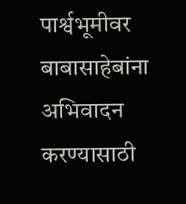पार्श्वभूमीवर बाबासाहेबांना अभिवादन करण्यासाठी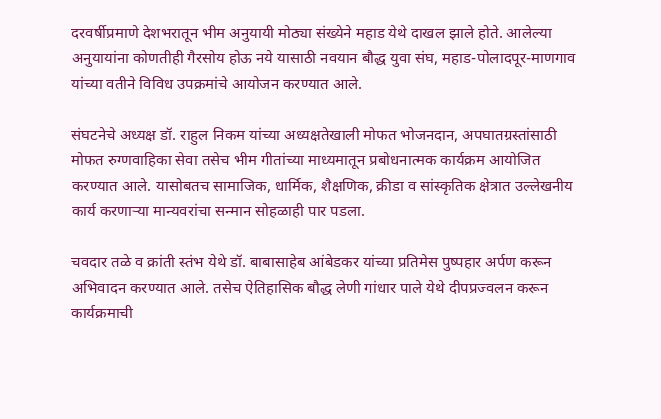दरवर्षीप्रमाणे देशभरातून भीम अनुयायी मोठ्या संख्येने महाड येथे दाखल झाले होते. आलेल्या अनुयायांना कोणतीही गैरसोय होऊ नये यासाठी नवयान बौद्ध युवा संघ, महाड-पोलादपूर-माणगाव यांच्या वतीने विविध उपक्रमांचे आयोजन करण्यात आले.

संघटनेचे अध्यक्ष डॉ. राहुल निकम यांच्या अध्यक्षतेखाली मोफत भोजनदान, अपघातग्रस्तांसाठी मोफत रुग्णवाहिका सेवा तसेच भीम गीतांच्या माध्यमातून प्रबोधनात्मक कार्यक्रम आयोजित करण्यात आले. यासोबतच सामाजिक, धार्मिक, शैक्षणिक, क्रीडा व सांस्कृतिक क्षेत्रात उल्लेखनीय कार्य करणाऱ्या मान्यवरांचा सन्मान सोहळाही पार पडला.

चवदार तळे व क्रांती स्तंभ येथे डॉ. बाबासाहेब आंबेडकर यांच्या प्रतिमेस पुष्पहार अर्पण करून अभिवादन करण्यात आले. तसेच ऐतिहासिक बौद्ध लेणी गांधार पाले येथे दीपप्रज्वलन करून कार्यक्रमाची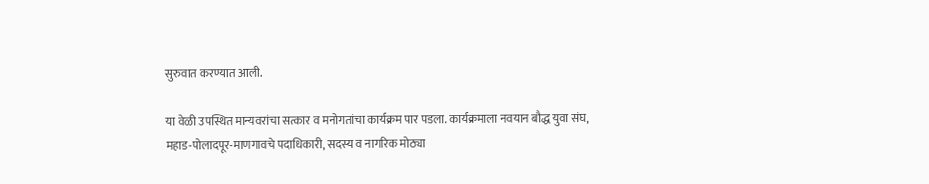सुरुवात करण्यात आली.

या वेळी उपस्थित मान्यवरांचा सत्कार व मनोगतांचा कार्यक्रम पार पडला. कार्यक्रमाला नवयान बौद्ध युवा संघ, महाड-पोलादपूर-माणगावचे पदाधिकारी, सदस्य व नागरिक मोठ्या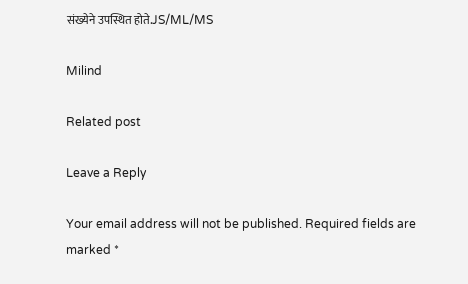संख्येने उपस्थित होते.JS/ML/MS

Milind

Related post

Leave a Reply

Your email address will not be published. Required fields are marked *